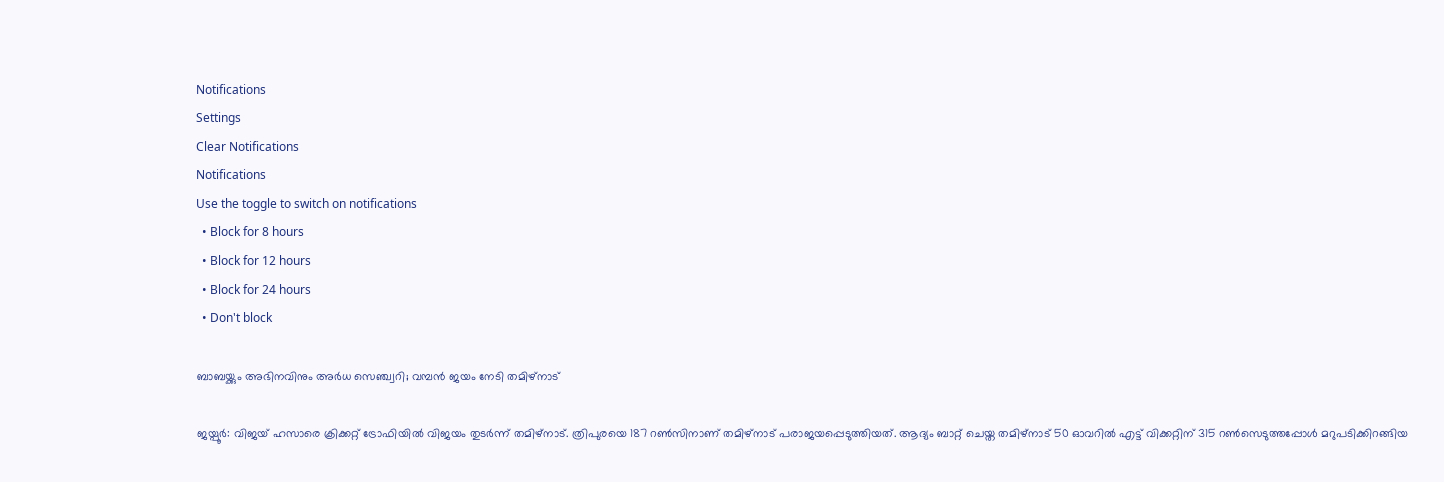Notifications
Settings
Clear Notifications
Notifications
Use the toggle to switch on notifications
  • Block for 8 hours
  • Block for 12 hours
  • Block for 24 hours
  • Don't block

ബാബയ്ക്കും അഭിനവിനും അര്‍ധ സെഞ്ച്വറി; വമ്പന്‍ ജയം നേടി തമിഴ്‌നാട്

ജയ്പൂര്‍: വിജയ് ഹസാരെ ക്രിക്കറ്റ് ട്രോഫിയില്‍ വിജയം തുടര്‍ന്ന് തമിഴ്‌നാട്. ത്രിപുരയെ 187 റണ്‍സിനാണ് തമിഴ്‌നാട് പരാജയപ്പെടുത്തിയത്. ആദ്യം ബാറ്റ് ചെയ്ത തമിഴ്‌നാട് 50 ഓവറില്‍ എട്ട് വിക്കറ്റിന് 315 റണ്‍സെടുത്തപ്പോള്‍ മറുപടിക്കിറങ്ങിയ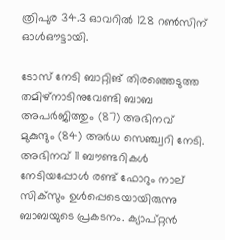ത്രിപുര 34.3 ഓവറില്‍ 128 റണ്‍സിന് ഓള്‍ഔട്ടായി.

ടോസ് നേടി ബാറ്റിങ് തിരഞ്ഞെടുത്ത തമിഴ്‌നാടിനുവേണ്ടി ബാബ അപര്‍ജിത്തും (87) അഭിനവ് മുകുന്ദും (84) അര്‍ധ സെഞ്ച്വറി നേടി. അഭിനവ് 11 ബൗണ്ടറികള്‍ നേടിയപ്പോള്‍ രണ്ട് ഫോറും നാല് സിക്‌സും ഉള്‍പ്പെടെയായിരുന്നു ബാബയുടെ പ്രകടനം. ക്യാപ്റ്റന്‍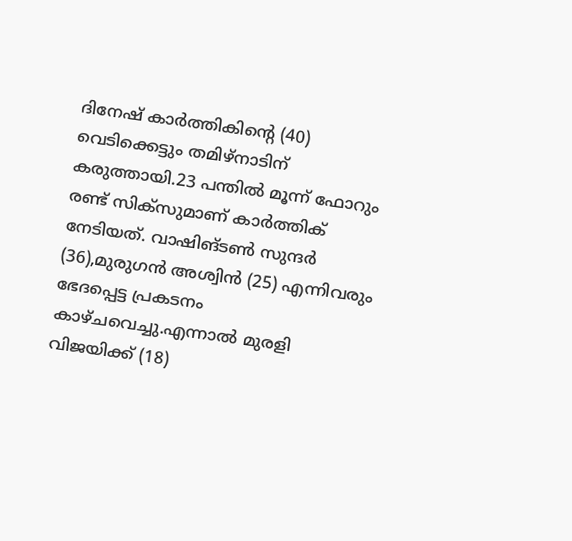ദിനേഷ് കാര്‍ത്തികിന്റെ (40) വെടിക്കെട്ടും തമിഴ്‌നാടിന് കരുത്തായി.23 പന്തില്‍ മൂന്ന് ഫോറും രണ്ട് സിക്‌സുമാണ് കാര്‍ത്തിക് നേടിയത്. വാഷിങ്ടണ്‍ സുന്ദര്‍ (36),മുരുഗന്‍ അശ്വിന്‍ (25) എന്നിവരും ഭേദപ്പെട്ട പ്രകടനം കാഴ്ചവെച്ചു.എന്നാല്‍ മുരളി വിജയിക്ക് (18)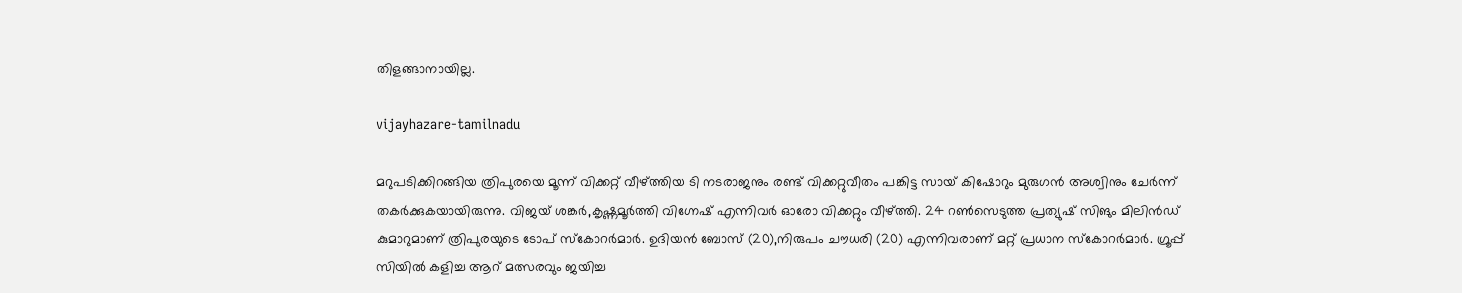തിളങ്ങാനായില്ല.

vijayhazare-tamilnadu

മറുപടിക്കിറങ്ങിയ ത്രിപുരയെ മൂന്ന് വിക്കറ്റ് വീഴ്ത്തിയ ടി നടരാജനും രണ്ട് വിക്കറ്റുവീതം പങ്കിട്ട സായ് കിഷോറും മുരുഗന്‍ അശ്വിനും ചേര്‍ന്ന് തകര്‍ക്കുകയായിരുന്നു. വിജയ് ശങ്കര്‍,കൃഷ്ണമൂര്‍ത്തി വിഗ്നേഷ് എന്നിവര്‍ ഓരോ വിക്കറ്റും വീഴ്ത്തി. 24 റണ്‍സെടുത്ത പ്രത്യുഷ് സിങും മിലിന്‍ഡ് കുമാറുമാണ് ത്രിപുരയുടെ ടോപ് സ്‌കോറര്‍മാര്‍. ഉദിയന്‍ ബോസ് (20),നിരുപം ചൗധരി (20) എന്നിവരാണ് മറ്റ് പ്രധാന സ്‌കോറര്‍മാര്‍. ഗ്രൂപ്പ് സിയില്‍ കളിച്ച ആറ് മത്സരവും ജയിച്ച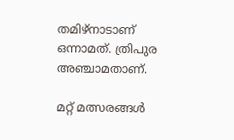തമിഴ്‌നാടാണ് ഒന്നാമത്. ത്രിപുര അഞ്ചാമതാണ്.

മറ്റ് മത്സരങ്ങള്‍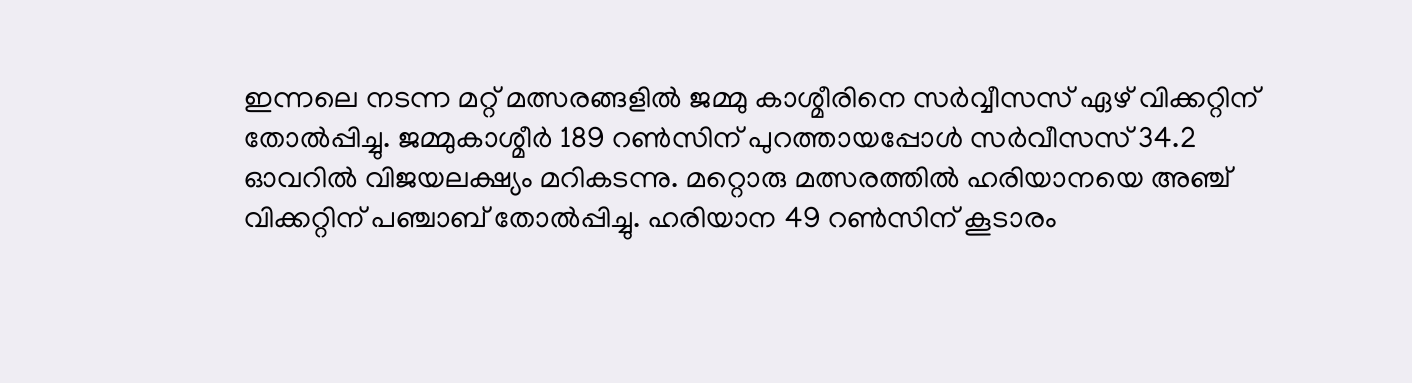ഇന്നലെ നടന്ന മറ്റ് മത്സരങ്ങളില്‍ ജമ്മു കാശ്മീരിനെ സര്‍വ്വീസസ് ഏഴ് വിക്കറ്റിന് തോല്‍പ്പിച്ചു. ജമ്മുകാശ്മീര്‍ 189 റണ്‍സിന് പുറത്തായപ്പോള്‍ സര്‍വീസസ് 34.2 ഓവറില്‍ വിജയലക്ഷ്യം മറികടന്നു. മറ്റൊരു മത്സരത്തില്‍ ഹരിയാനയെ അഞ്ച് വിക്കറ്റിന് പഞ്ചാബ് തോല്‍പ്പിച്ചു. ഹരിയാന 49 റണ്‍സിന് കൂടാരം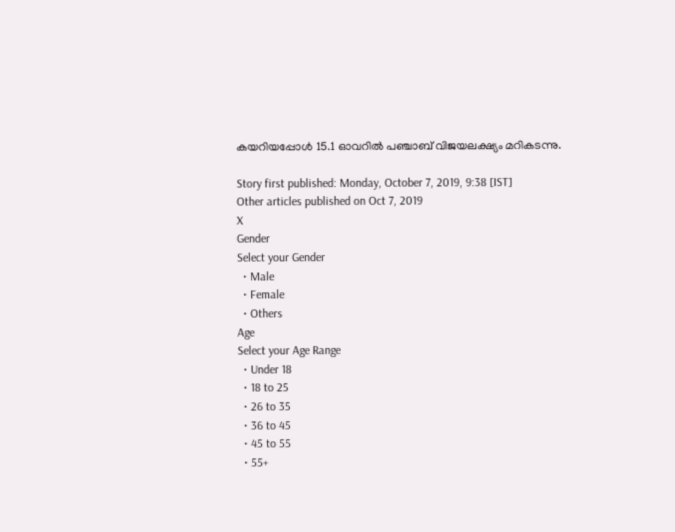കയറിയപ്പോള്‍ 15.1 ഓവറില്‍ പഞ്ചാബ് വിജയലക്ഷ്യം മറികടന്നു.

Story first published: Monday, October 7, 2019, 9:38 [IST]
Other articles published on Oct 7, 2019
X
Gender
Select your Gender
  • Male
  • Female
  • Others
Age
Select your Age Range
  • Under 18
  • 18 to 25
  • 26 to 35
  • 36 to 45
  • 45 to 55
  • 55+